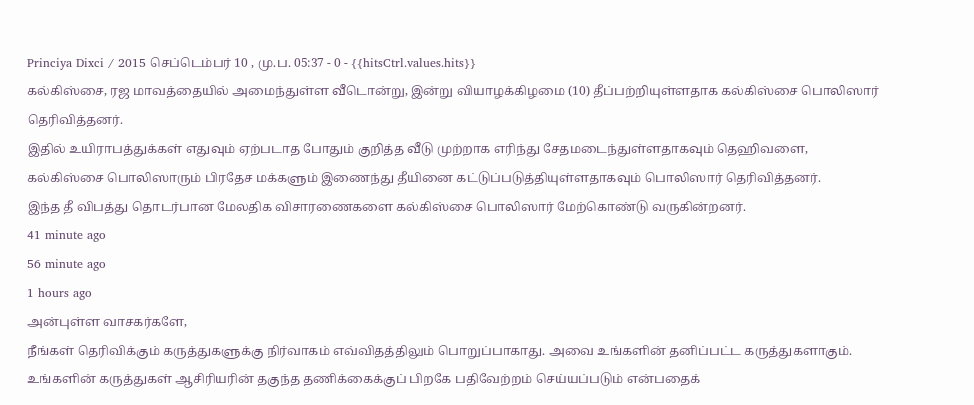Princiya Dixci / 2015 செப்டெம்பர் 10 , மு.ப. 05:37 - 0 - {{hitsCtrl.values.hits}}
கல்கிஸ்சை, ரஜ மாவத்தையில் அமைந்துள்ள வீடொன்று, இன்று வியாழக்கிழமை (10) தீப்பற்றியுள்ளதாக கல்கிஸ்சை பொலிஸார் தெரிவித்தனர்.
இதில் உயிராபத்துக்கள் எதுவும் ஏற்படாத போதும் குறித்த வீடு முற்றாக எரிந்து சேதமடைந்துள்ளதாகவும் தெஹிவளை, கல்கிஸ்சை பொலிஸாரும் பிரதேச மக்களும் இணைந்து தீயினை கட்டுப்படுத்தியுள்ளதாகவும் பொலிஸார் தெரிவித்தனர்.
இந்த தீ விபத்து தொடர்பான மேலதிக விசாரணைகளை கல்கிஸ்சை பொலிஸார் மேற்கொண்டு வருகின்றனர்.
41 minute ago
56 minute ago
1 hours ago
அன்புள்ள வாசகர்களே,
நீங்கள் தெரிவிக்கும் கருத்துகளுக்கு நிர்வாகம் எவ்விதத்திலும் பொறுப்பாகாது. அவை உங்களின் தனிப்பட்ட கருத்துகளாகும். உங்களின் கருத்துகள் ஆசிரியரின் தகுந்த தணிக்கைக்குப் பிறகே பதிவேற்றம் செய்யப்படும் என்பதைக்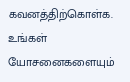கவனத்திற்கொள்க. உங்கள் யோசனைகளையும்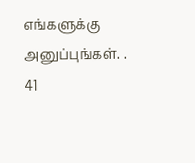எங்களுக்கு அனுப்புங்கள். .
41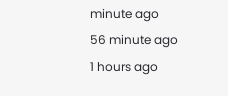minute ago
56 minute ago
1 hours ago